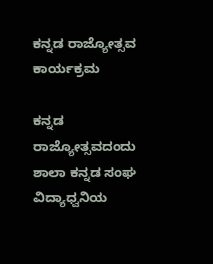ಕನ್ನಡ ರಾಜ್ಯೋತ್ಸವ ಕಾರ್ಯಕ್ರಮ

ಕನ್ನಡ ರಾಜ್ಯೋತ್ಸವದಂದು ಶಾಲಾ ಕನ್ನಡ ಸಂಘ ವಿದ್ಯಾಧ್ವನಿಯ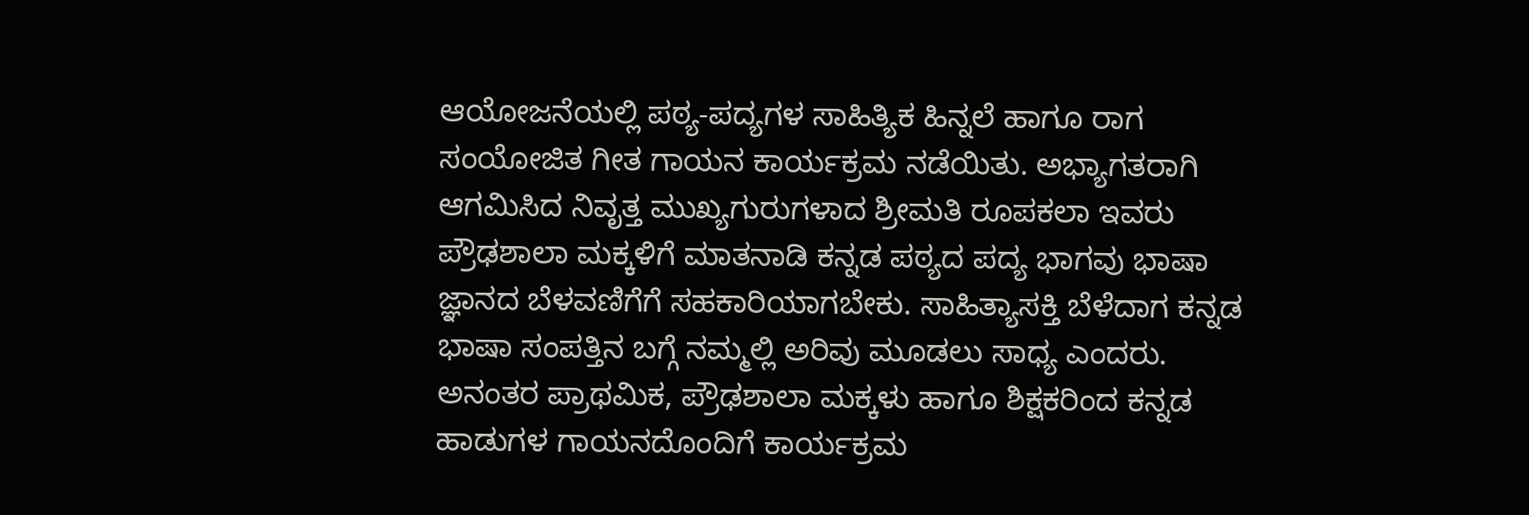ಆಯೋಜನೆಯಲ್ಲಿ ಪಠ್ಯ-ಪದ್ಯಗಳ ಸಾಹಿತ್ಯಿಕ ಹಿನ್ನಲೆ ಹಾಗೂ ರಾಗ ಸಂಯೋಜಿತ ಗೀತ ಗಾಯನ ಕಾರ್ಯಕ್ರಮ ನಡೆಯಿತು. ಅಭ್ಯಾಗತರಾಗಿ ಆಗಮಿಸಿದ ನಿವೃತ್ತ ಮುಖ್ಯಗುರುಗಳಾದ ಶ್ರೀಮತಿ ರೂಪಕಲಾ ಇವರು ಪ್ರೌಢಶಾಲಾ ಮಕ್ಕಳಿಗೆ ಮಾತನಾಡಿ ಕನ್ನಡ ಪಠ್ಯದ ಪದ್ಯ ಭಾಗವು ಭಾಷಾ ಜ್ಞಾನದ ಬೆಳವಣಿಗೆಗೆ ಸಹಕಾರಿಯಾಗಬೇಕು. ಸಾಹಿತ್ಯಾಸಕ್ತಿ ಬೆಳೆದಾಗ ಕನ್ನಡ ಭಾಷಾ ಸಂಪತ್ತಿನ ಬಗ್ಗೆ ನಮ್ಮಲ್ಲಿ ಅರಿವು ಮೂಡಲು ಸಾಧ್ಯ ಎಂದರು. ಅನಂತರ ಪ್ರಾಥಮಿಕ, ಪ್ರೌಢಶಾಲಾ ಮಕ್ಕಳು ಹಾಗೂ ಶಿಕ್ಷಕರಿಂದ ಕನ್ನಡ ಹಾಡುಗಳ ಗಾಯನದೊಂದಿಗೆ ಕಾರ್ಯಕ್ರಮ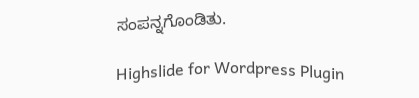ಸಂಪನ್ನಗೊಂಡಿತು.

Highslide for Wordpress Plugin